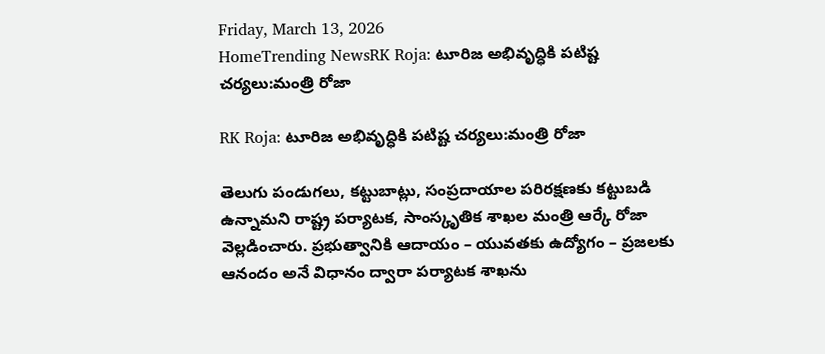Friday, March 13, 2026
HomeTrending NewsRK Roja: టూరిజ అభివృద్ధికి పటిష్ట చర్యలు:మంత్రి రోజా

RK Roja: టూరిజ అభివృద్ధికి పటిష్ట చర్యలు:మంత్రి రోజా

తెలుగు పండుగలు, కట్టుబాట్లు, సంప్రదాయాల పరిరక్షణకు కట్టుబడి ఉన్నామని రాష్ట్ర పర్యాటక, సాంస్కృతిక శాఖల మంత్రి ఆర్కే రోజా వెల్లడించారు. ప్రభుత్వానికి ఆదాయం – యువతకు ఉద్యోగం – ప్రజలకు ఆనందం అనే విధానం ద్వారా పర్యాటక శాఖను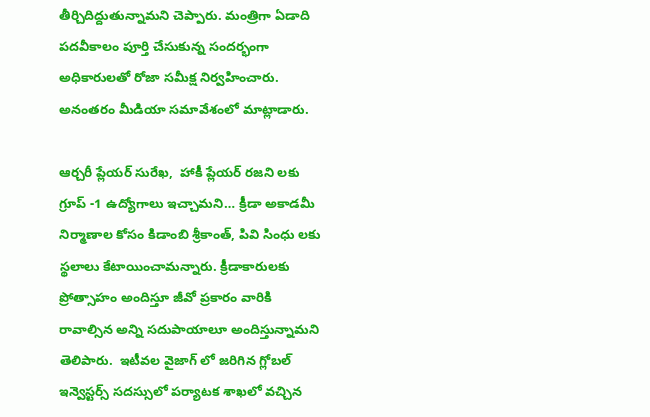తీర్చిదిద్దుతున్నామని చెప్పారు. మంత్రిగా ఏడాది పదవీకాలం పూర్తి చేసుకున్న సందర్భంగా అధికారులతో రోజా సమీక్ష నిర్వహించారు. అనంతరం మీడియా సమావేశంలో మాట్లాడారు.

ఆర్చరీ ప్లేయర్ సురేఖ,  హాకీ ప్లేయర్ రజని లకు గ్రూప్ -1 ఉద్యోగాలు ఇచ్చామని… క్రీడా అకాడమీ నిర్మాణాల కోసం కిడాంబి శ్రీకాంత్, పివి సింధు లకు స్థలాలు కేటాయించామన్నారు. క్రీడాకారులకు ప్రోత్సాహం అందిస్తూ జీవో ప్రకారం వారికి రావాల్సిన అన్ని సదుపాయాలూ అందిస్తున్నామని తెలిపారు.  ఇటీవల వైజాగ్ లో జరిగిన గ్లోబల్ ఇన్వెస్టర్స్ సదస్సులో పర్యాటక శాఖలో వచ్చిన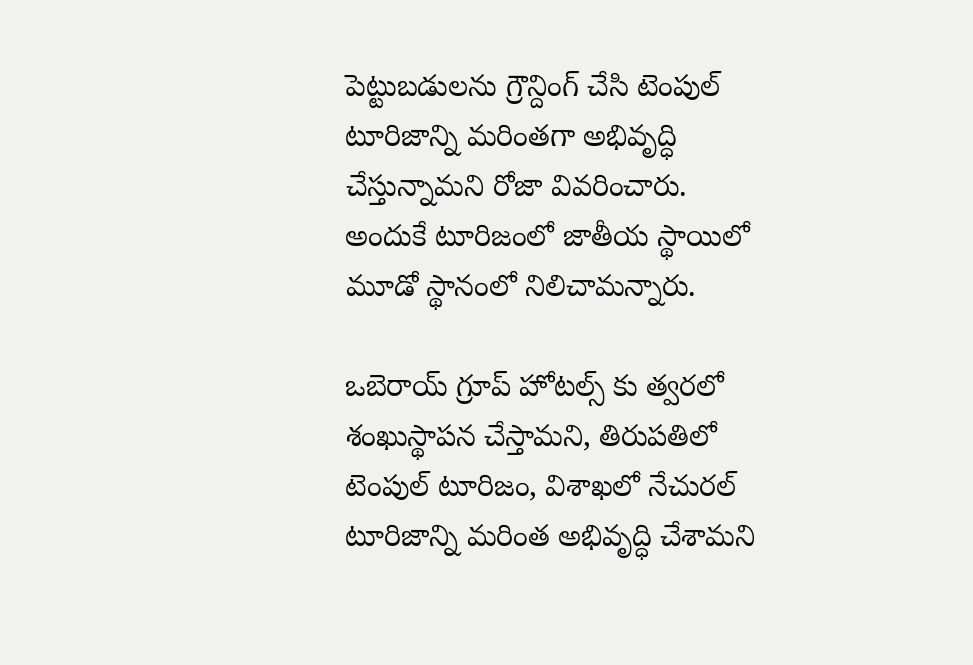పెట్టుబడులను గ్రౌన్దింగ్ చేసి టెంపుల్ టూరిజాన్ని మరింతగా అభివృద్ధి చేస్తున్నామని రోజా వివరించారు. అందుకే టూరిజంలో జాతీయ స్థాయిలో మూడో స్థానంలో నిలిచామన్నారు.

ఒబెరాయ్ గ్రూప్ హోటల్స్ కు త్వరలో శంఖుస్థాపన చేస్తామని, తిరుపతిలో టెంపుల్ టూరిజం, విశాఖలో నేచురల్ టూరిజాన్ని మరింత అభివృద్ధి చేశామని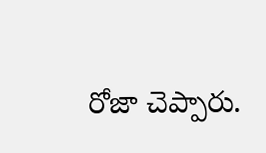రోజా చెప్పారు.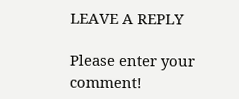LEAVE A REPLY

Please enter your comment!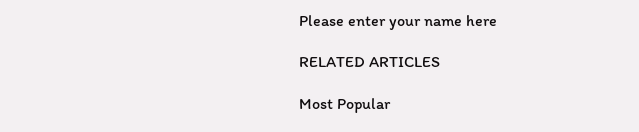Please enter your name here

RELATED ARTICLES

Most Popular